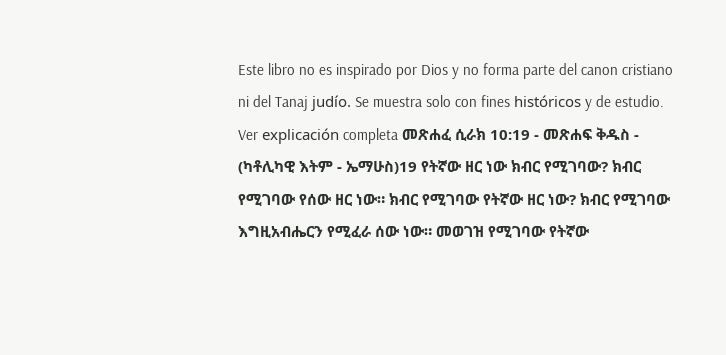Este libro no es inspirado por Dios y no forma parte del canon cristiano ni del Tanaj judío. Se muestra solo con fines históricos y de estudio. Ver explicación completa መጽሐፈ ሲራክ 10:19 - መጽሐፍ ቅዱስ - (ካቶሊካዊ እትም - ኤማሁስ)19 የትኛው ዘር ነው ክብር የሚገባው? ክብር የሚገባው የሰው ዘር ነው። ክብር የሚገባው የትኛው ዘር ነው? ክብር የሚገባው እግዚአብሔርን የሚፈራ ሰው ነው። መወገዝ የሚገባው የትኛው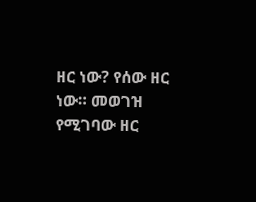ዘር ነው? የሰው ዘር ነው። መወገዝ የሚገባው ዘር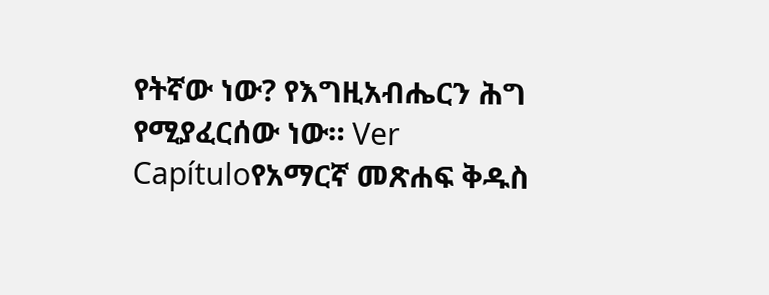የትኛው ነው? የእግዚአብሔርን ሕግ የሚያፈርሰው ነው። Ver Capítuloየአማርኛ መጽሐፍ ቅዱስ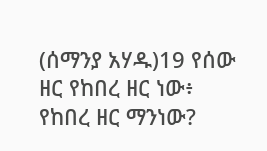(ሰማንያ አሃዱ)19 የሰው ዘር የከበረ ዘር ነው፥ የከበረ ዘር ማንነው?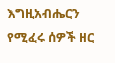እግዚአብሔርን የሚፈሩ ሰዎች ዘር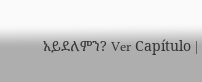አይደለምን? Ver Capítulo |